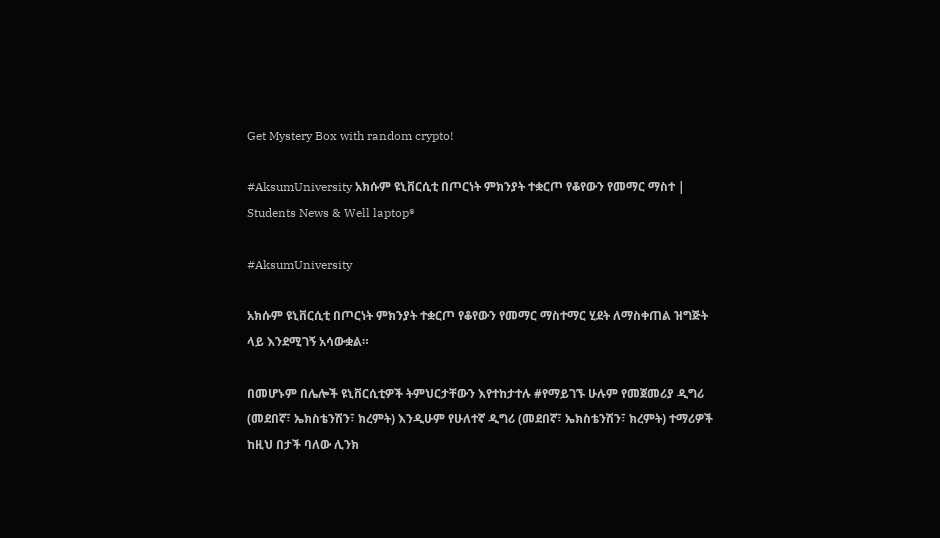Get Mystery Box with random crypto!

#AksumUniversity አክሱም ዩኒቨርሲቲ በጦርነት ምክንያት ተቋርጦ የቆየውን የመማር ማስተ | Students News & Well laptop®

#AksumUniversity

አክሱም ዩኒቨርሲቲ በጦርነት ምክንያት ተቋርጦ የቆየውን የመማር ማስተማር ሂደት ለማስቀጠል ዝግጅት ላይ እንደሚገኝ አሳውቋል።

በመሆኑም በሌሎች ዩኒቨርሲቲዎች ትምህርታቸውን እየተከታተሉ #የማይገኙ ሁሉም የመጀመሪያ ዲግሪ (መደበኛ፣ ኤክስቴንሽን፣ ክረምት) እንዲሁም የሁለተኛ ዲግሪ (መደበኛ፣ ኤክስቴንሽን፣ ክረምት) ተማሪዎች ከዚህ በታች ባለው ሊንክ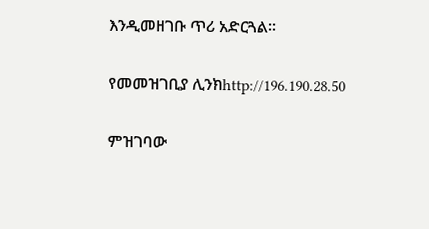እንዲመዘገቡ ጥሪ አድርጓል።

የመመዝገቢያ ሊንክhttp://196.190.28.50

ምዝገባው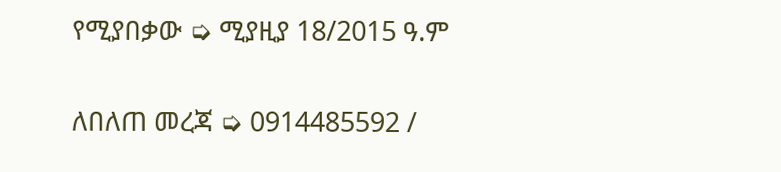የሚያበቃው ➭ ሚያዚያ 18/2015 ዓ.ም

ለበለጠ መረጃ ➭ 0914485592 /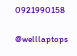0921990158

@welllaptops